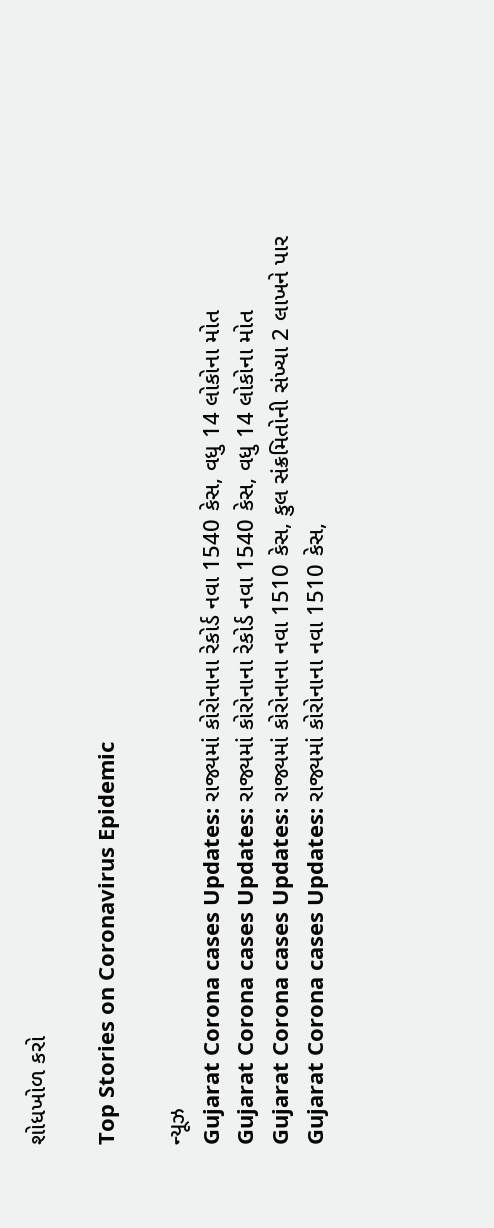શોધખોળ કરો

Top Stories on Coronavirus Epidemic

ન્યૂઝ
Gujarat Corona cases Updates: રાજ્યમાં કોરોનાના રેકોર્ડ નવા 1540 કેસ, વધુ 14 લોકોના મોત
Gujarat Corona cases Updates: રાજ્યમાં કોરોનાના રેકોર્ડ નવા 1540 કેસ, વધુ 14 લોકોના મોત
Gujarat Corona cases Updates: રાજ્યમાં કોરોનાના નવા 1510 કેસ, કુલ સંક્રમિતોની સંખ્યા 2 લાખને પાર
Gujarat Corona cases Updates: રાજ્યમાં કોરોનાના નવા 1510 કેસ,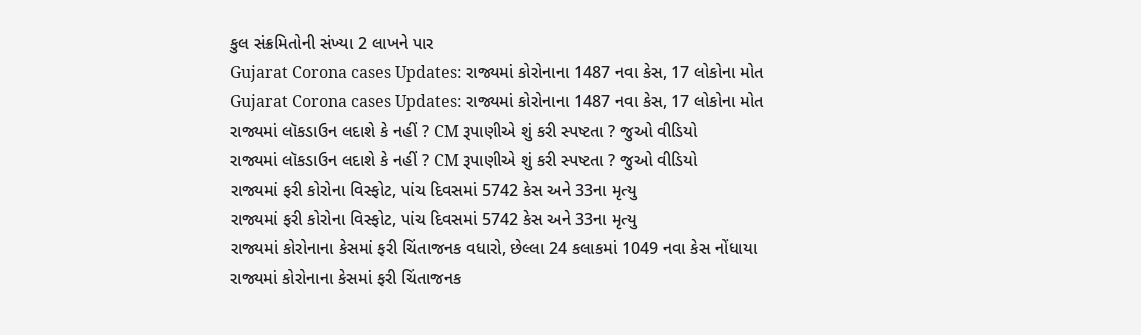કુલ સંક્રમિતોની સંખ્યા 2 લાખને પાર
Gujarat Corona cases Updates: રાજ્યમાં કોરોનાના 1487 નવા કેસ, 17 લોકોના મોત
Gujarat Corona cases Updates: રાજ્યમાં કોરોનાના 1487 નવા કેસ, 17 લોકોના મોત
રાજ્યમાં લૉકડાઉન લદાશે કે નહીં ? CM રૂપાણીએ શું કરી સ્પષ્ટતા ? જુઓ વીડિયો
રાજ્યમાં લૉકડાઉન લદાશે કે નહીં ? CM રૂપાણીએ શું કરી સ્પષ્ટતા ? જુઓ વીડિયો
રાજ્યમાં ફરી કોરોના વિસ્ફોટ, પાંચ દિવસમાં 5742 કેસ અને 33ના મૃત્યુ
રાજ્યમાં ફરી કોરોના વિસ્ફોટ, પાંચ દિવસમાં 5742 કેસ અને 33ના મૃત્યુ
રાજ્યમાં કોરોનાના કેસમાં ફરી ચિંતાજનક વધારો, છેલ્લા 24 કલાકમાં 1049 નવા કેસ નોંધાયા
રાજ્યમાં કોરોનાના કેસમાં ફરી ચિંતાજનક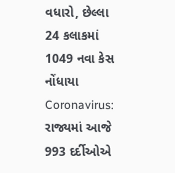વધારો, છેલ્લા 24 કલાકમાં 1049 નવા કેસ નોંધાયા
Coronavirus: રાજ્યમાં આજે 993 દર્દીઓએ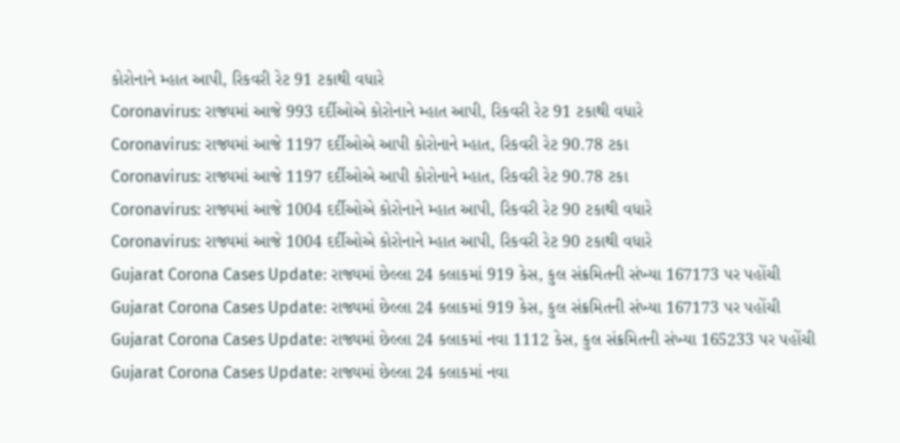કોરોનાને મ્હાત આપી, રિકવરી રેટ 91 ટકાથી વધારે
Coronavirus: રાજ્યમાં આજે 993 દર્દીઓએ કોરોનાને મ્હાત આપી, રિકવરી રેટ 91 ટકાથી વધારે
Coronavirus: રાજ્યમાં આજે 1197 દર્દીઓએ આપી કોરોનાને મ્હાત, રિકવરી રેટ 90.78 ટકા
Coronavirus: રાજ્યમાં આજે 1197 દર્દીઓએ આપી કોરોનાને મ્હાત, રિકવરી રેટ 90.78 ટકા
Coronavirus: રાજ્યમાં આજે 1004 દર્દીઓએ કોરોનાને મ્હાત આપી, રિકવરી રેટ 90 ટકાથી વધારે
Coronavirus: રાજ્યમાં આજે 1004 દર્દીઓએ કોરોનાને મ્હાત આપી, રિકવરી રેટ 90 ટકાથી વધારે
Gujarat Corona Cases Update: રાજ્યમાં છેલ્લા 24 કલાકમાં 919 કેસ, કુલ સંક્રમિતની સંખ્યા 167173 પર પહોંચી
Gujarat Corona Cases Update: રાજ્યમાં છેલ્લા 24 કલાકમાં 919 કેસ, કુલ સંક્રમિતની સંખ્યા 167173 પર પહોંચી
Gujarat Corona Cases Update: રાજ્યમાં છેલ્લા 24 કલાકમાં નવા 1112 કેસ, કુલ સંક્રમિતની સંખ્યા 165233 પર પહોંચી
Gujarat Corona Cases Update: રાજ્યમાં છેલ્લા 24 કલાકમાં નવા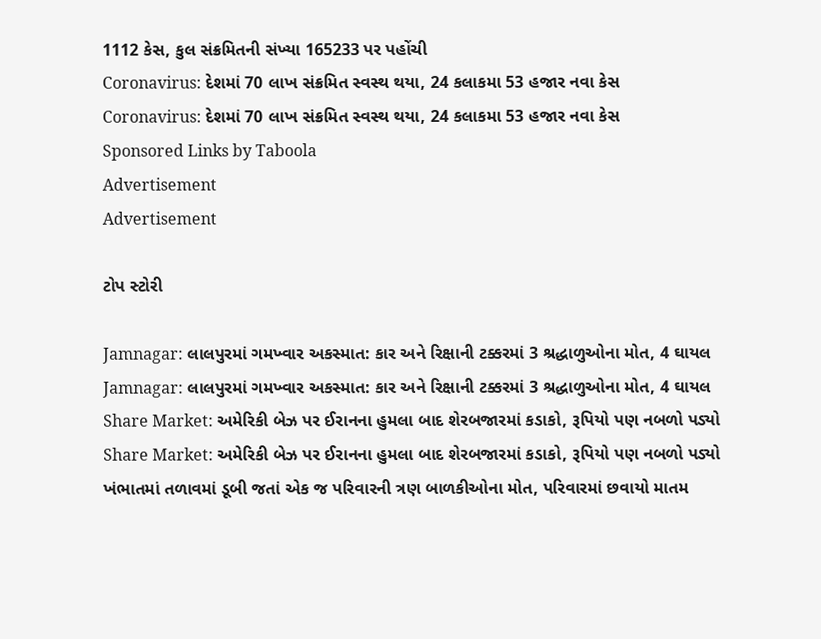1112 કેસ, કુલ સંક્રમિતની સંખ્યા 165233 પર પહોંચી
Coronavirus: દેશમાં 70 લાખ સંક્રમિત સ્વસ્થ થયા, 24 કલાકમા 53 હજાર નવા કેસ
Coronavirus: દેશમાં 70 લાખ સંક્રમિત સ્વસ્થ થયા, 24 કલાકમા 53 હજાર નવા કેસ
Sponsored Links by Taboola
Advertisement
Advertisement

ટોપ સ્ટોરી

Jamnagar: લાલપુરમાં ગમખ્વાર અકસ્માત: કાર અને રિક્ષાની ટક્કરમાં 3 શ્રદ્ધાળુઓના મોત, 4 ઘાયલ
Jamnagar: લાલપુરમાં ગમખ્વાર અકસ્માત: કાર અને રિક્ષાની ટક્કરમાં 3 શ્રદ્ધાળુઓના મોત, 4 ઘાયલ
Share Market: અમેરિકી બેઝ પર ઈરાનના હુમલા બાદ શેરબજારમાં કડાકો, રૂપિયો પણ નબળો પડ્યો
Share Market: અમેરિકી બેઝ પર ઈરાનના હુમલા બાદ શેરબજારમાં કડાકો, રૂપિયો પણ નબળો પડ્યો
ખંભાતમાં તળાવમાં ડૂબી જતાં એક જ પરિવારની ત્રણ બાળકીઓના મોત, પરિવારમાં છવાયો માતમ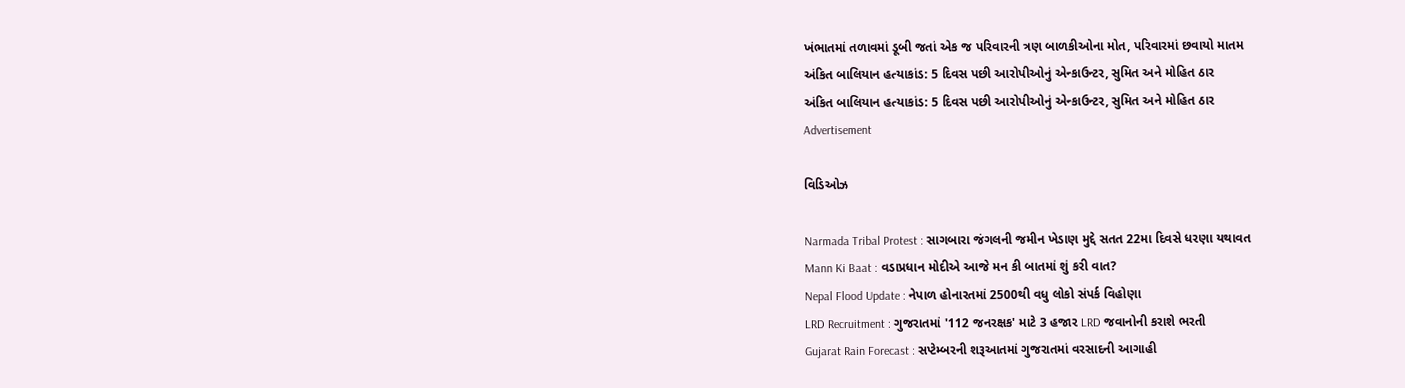ખંભાતમાં તળાવમાં ડૂબી જતાં એક જ પરિવારની ત્રણ બાળકીઓના મોત, પરિવારમાં છવાયો માતમ
અંકિત બાલિયાન હત્યાકાંડ: 5 દિવસ પછી આરોપીઓનું એન્કાઉન્ટર, સુમિત અને મોહિત ઠાર
અંકિત બાલિયાન હત્યાકાંડ: 5 દિવસ પછી આરોપીઓનું એન્કાઉન્ટર, સુમિત અને મોહિત ઠાર
Advertisement

વિડિઓઝ

Narmada Tribal Protest : સાગબારા જંગલની જમીન ખેડાણ મુદ્દે સતત 22મા દિવસે ધરણા યથાવત
Mann Ki Baat : વડાપ્રધાન મોદીએ આજે મન કી બાતમાં શું કરી વાત?
Nepal Flood Update : નેપાળ હોનારતમાં 2500થી વધુ લોકો સંપર્ક વિહોણા
LRD Recruitment : ગુજરાતમાં '112 જનરક્ષક' માટે 3 હજાર LRD જવાનોની કરાશે ભરતી
Gujarat Rain Forecast : સપ્ટેમ્બરની શરૂઆતમાં ગુજરાતમાં વરસાદની આગાહી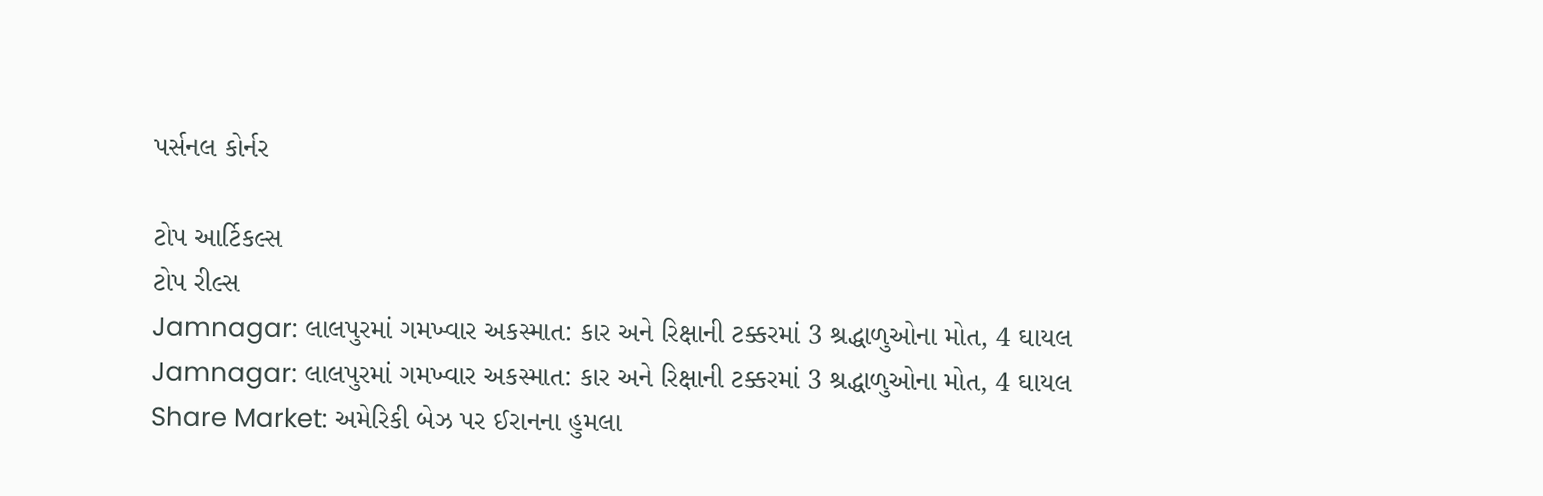પર્સનલ કોર્નર

ટોપ આર્ટિકલ્સ
ટોપ રીલ્સ
Jamnagar: લાલપુરમાં ગમખ્વાર અકસ્માત: કાર અને રિક્ષાની ટક્કરમાં 3 શ્રદ્ધાળુઓના મોત, 4 ઘાયલ
Jamnagar: લાલપુરમાં ગમખ્વાર અકસ્માત: કાર અને રિક્ષાની ટક્કરમાં 3 શ્રદ્ધાળુઓના મોત, 4 ઘાયલ
Share Market: અમેરિકી બેઝ પર ઈરાનના હુમલા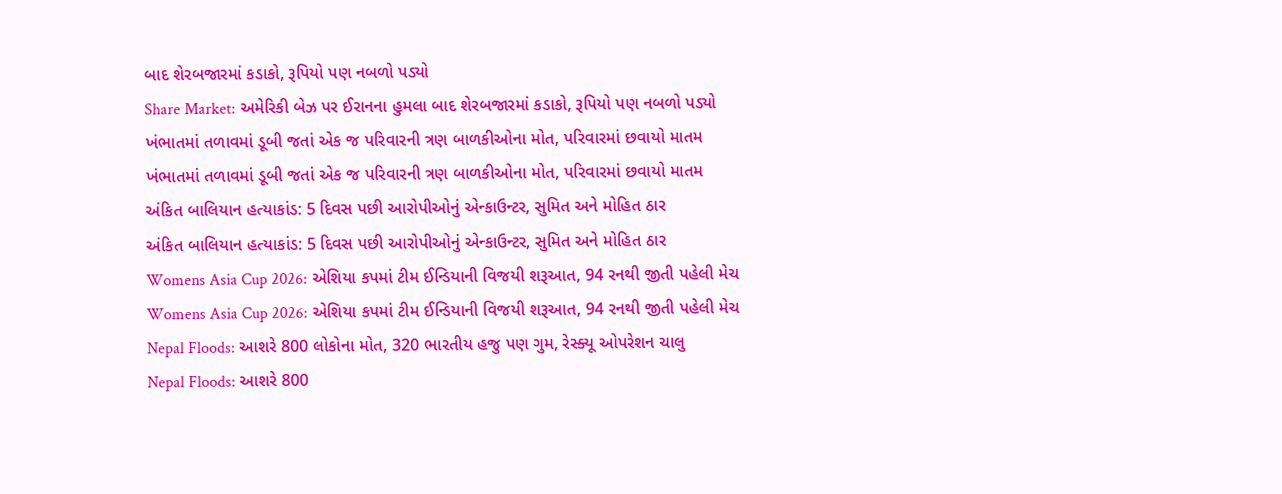બાદ શેરબજારમાં કડાકો, રૂપિયો પણ નબળો પડ્યો
Share Market: અમેરિકી બેઝ પર ઈરાનના હુમલા બાદ શેરબજારમાં કડાકો, રૂપિયો પણ નબળો પડ્યો
ખંભાતમાં તળાવમાં ડૂબી જતાં એક જ પરિવારની ત્રણ બાળકીઓના મોત, પરિવારમાં છવાયો માતમ
ખંભાતમાં તળાવમાં ડૂબી જતાં એક જ પરિવારની ત્રણ બાળકીઓના મોત, પરિવારમાં છવાયો માતમ
અંકિત બાલિયાન હત્યાકાંડ: 5 દિવસ પછી આરોપીઓનું એન્કાઉન્ટર, સુમિત અને મોહિત ઠાર
અંકિત બાલિયાન હત્યાકાંડ: 5 દિવસ પછી આરોપીઓનું એન્કાઉન્ટર, સુમિત અને મોહિત ઠાર
Womens Asia Cup 2026: એશિયા કપમાં ટીમ ઈન્ડિયાની વિજયી શરૂઆત, 94 રનથી જીતી પહેલી મેચ
Womens Asia Cup 2026: એશિયા કપમાં ટીમ ઈન્ડિયાની વિજયી શરૂઆત, 94 રનથી જીતી પહેલી મેચ
Nepal Floods: આશરે 800 લોકોના મોત, 320 ભારતીય હજુ પણ ગુમ, રેસ્ક્યૂ ઓપરેશન ચાલુ
Nepal Floods: આશરે 800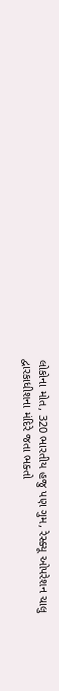લોકોના મોત, 320 ભારતીય હજુ પણ ગુમ, રેસ્ક્યૂ ઓપરેશન ચાલુ
દ્વારકાધીશના મંદિરે જતા ભક્તો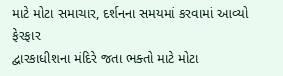માટે મોટા સમાચાર, દર્શનના સમયમાં કરવામાં આવ્યો ફેરફાર
દ્વારકાધીશના મંદિરે જતા ભક્તો માટે મોટા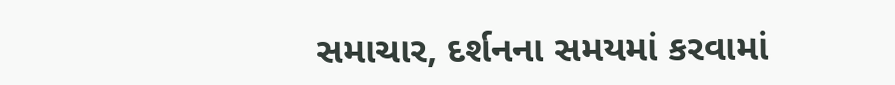સમાચાર, દર્શનના સમયમાં કરવામાં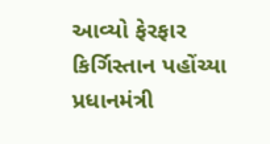આવ્યો ફેરફાર
કિર્ગિસ્તાન પહોંચ્યા પ્રધાનમંત્રી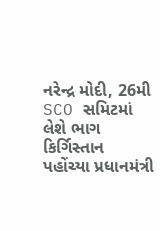નરેન્દ્ર મોદી, 26મી SCO સમિટમાં લેશે ભાગ
કિર્ગિસ્તાન પહોંચ્યા પ્રધાનમંત્રી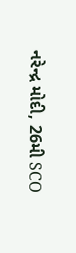નરેન્દ્ર મોદી, 26મી SCO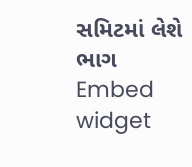સમિટમાં લેશે ભાગ
Embed widget